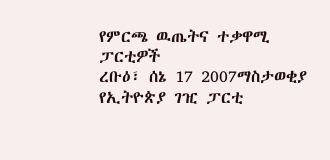የምርጫ ዉጤትና ተቃዋሚ ፓርቲዎች
ረቡዕ፣ ሰኔ 17 2007ማስታወቂያ
የኢትዮጵያ ገዢ ፓርቲ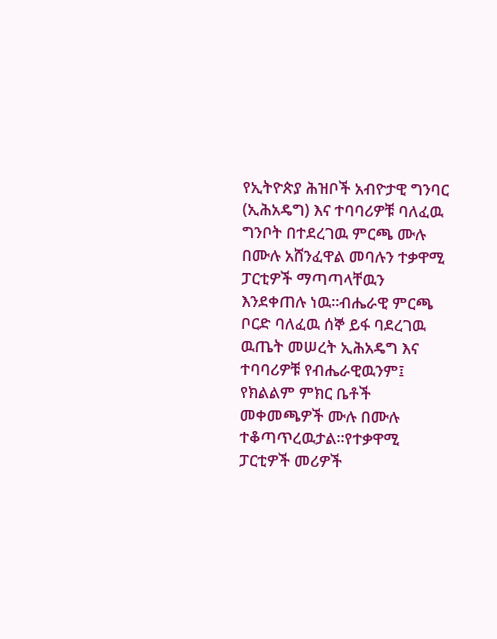የኢትዮጵያ ሕዝቦች አብዮታዊ ግንባር (ኢሕአዴግ) እና ተባባሪዎቹ ባለፈዉ ግንቦት በተደረገዉ ምርጫ ሙሉ በሙሉ አሸንፈዋል መባሉን ተቃዋሚ ፓርቲዎች ማጣጣላቸዉን እንደቀጠሉ ነዉ።ብሔራዊ ምርጫ ቦርድ ባለፈዉ ሰኞ ይፋ ባደረገዉ ዉጤት መሠረት ኢሕአዴግ እና ተባባሪዎቹ የብሔራዊዉንም፤ የክልልም ምክር ቤቶች መቀመጫዎች ሙሉ በሙሉ ተቆጣጥረዉታል።የተቃዋሚ ፓርቲዎች መሪዎች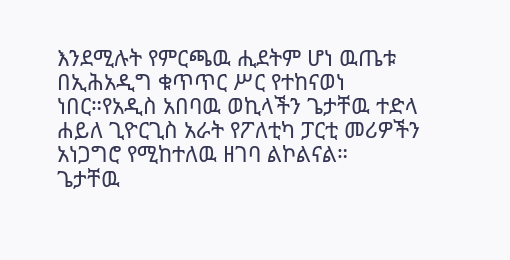እንደሚሉት የምርጫዉ ሒደትም ሆነ ዉጤቱ በኢሕአዲግ ቁጥጥር ሥር የተከናወነ ነበር።የአዲስ አበባዉ ወኪላችን ጌታቸዉ ተድላ ሐይለ ጊዮርጊስ አራት የፖለቲካ ፓርቲ መሪዎችን አነጋግሮ የሚከተለዉ ዘገባ ልኮልናል።
ጌታቸዉ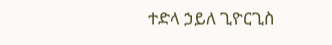ተድላ ኃይለ ጊዮርጊስ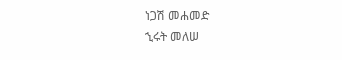ነጋሽ መሐመድ
ኂሩት መለሠ